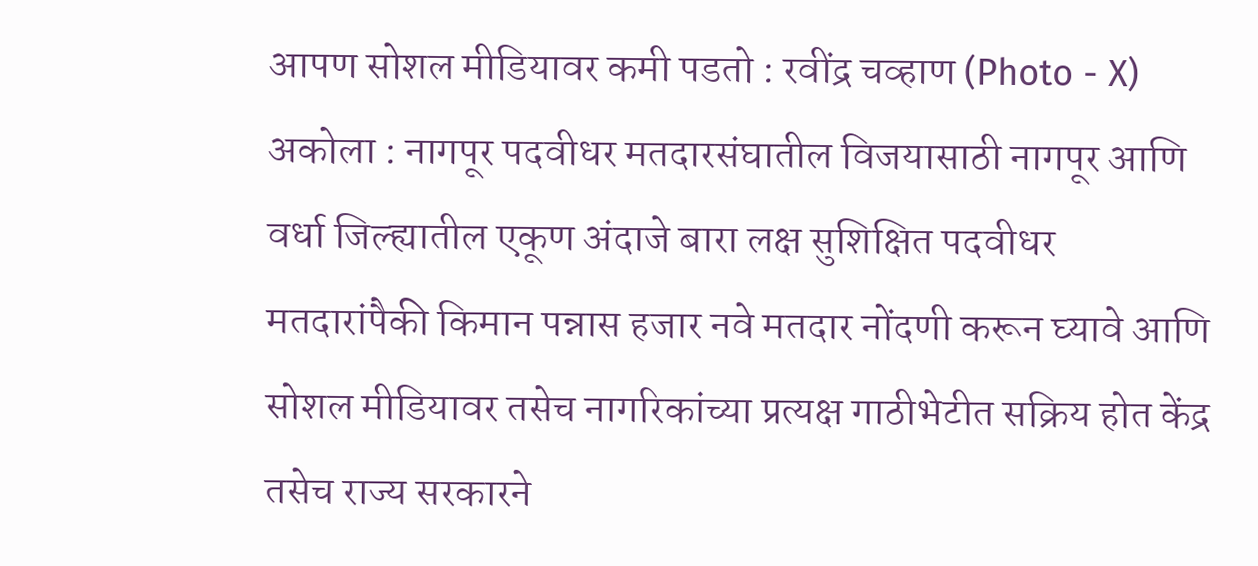आपण सोशल मीडियावर कमी पडतो : रवींद्र चव्हाण (Photo - X)
अकोला : नागपूर पदवीधर मतदारसंघातील विजयासाठी नागपूर आणि वर्धा जिल्ह्यातील एकूण अंदाजे बारा लक्ष सुशिक्षित पदवीधर मतदारांपैकी किमान पन्नास हजार नवे मतदार नोंदणी करून घ्यावे आणि सोशल मीडियावर तसेच नागरिकांच्या प्रत्यक्ष गाठीभेटीत सक्रिय होत केंद्र तसेच राज्य सरकारने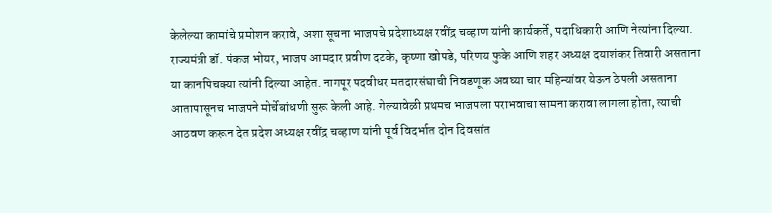केलेल्या कामांचे प्रमोशन करावे, अशा सूचना भाजपचे प्रदेशाध्यक्ष रवींद्र चव्हाण यांनी कार्यकर्ते, पदाधिकारी आणि नेत्यांना दिल्या.
राज्यमंत्री डॉ. पंकज भोयर, भाजप आमदार प्रवीण दटके, कृष्णा खोपडे, परिणय फुके आणि शहर अध्यक्ष दयाशंकर तिवारी असताना या कानपिचक्या त्यांनी दिल्या आहेत. नागपूर पदवीधर मतदारसंघाची निवडणूक अवघ्या चार महिन्यांवर येऊन ठेपली असताना आतापासूनच भाजपने मोर्चेबांधणी सुरू केली आहे. गेल्यावेळी प्रथमच भाजपला पराभवाचा सामना करावा लागला होता, त्याची आठवण करून देत प्रदेश अध्यक्ष रवींद्र चव्हाण यांनी पूर्व विदर्भात दोन दिवसांत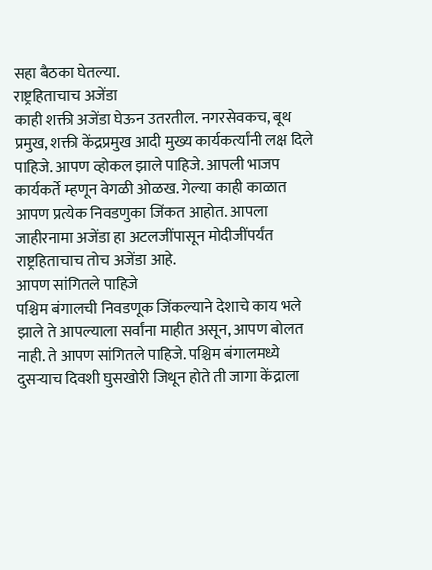सहा बैठका घेतल्या.
राष्ट्रहिताचाच अजेंडा
काही शक्ती अजेंडा घेऊन उतरतील. नगरसेवकच, बूथ प्रमुख, शक्ती केंद्रप्रमुख आदी मुख्य कार्यकर्त्यांनी लक्ष दिले पाहिजे. आपण व्होकल झाले पाहिजे. आपली भाजप कार्यकर्ते म्हणून वेगळी ओळख. गेल्या काही काळात आपण प्रत्येक निवडणुका जिंकत आहोत. आपला जाहीरनामा अजेंडा हा अटलजींपासून मोदीजींपर्यंत राष्ट्रहिताचाच तोच अजेंडा आहे.
आपण सांगितले पाहिजे
पश्चिम बंगालची निवडणूक जिंकल्याने देशाचे काय भले झाले ते आपल्याला सर्वांना माहीत असून, आपण बोलत नाही. ते आपण सांगितले पाहिजे. पश्चिम बंगालमध्ये दुसऱ्याच दिवशी घुसखोरी जिथून होते ती जागा केंद्राला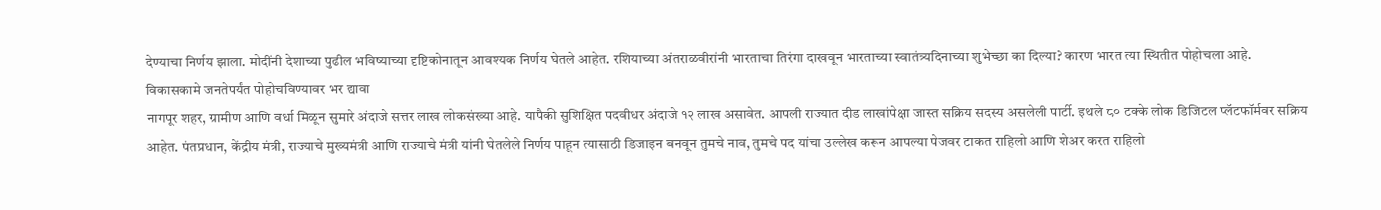देण्याचा निर्णय झाला. मोदींनी देशाच्या पुढील भविष्याच्या दृष्टिकोनातून आवश्यक निर्णय घेतले आहेत. रशियाच्या अंतराळवीरांनी भारताचा तिरंगा दाखवून भारताच्या स्वातंत्र्यदिनाच्या शुभेच्छा का दिल्या? कारण भारत त्या स्थितीत पोहोचला आहे.
विकासकामे जनतेपर्यंत पोहोचविण्यावर भर द्यावा
नागपूर शहर, ग्रामीण आणि वर्धा मिळून सुमारे अंदाजे सत्तर लाख लोकसंख्या आहे. यापैकी सुशिक्षित पदवीधर अंदाजे १२ लाख असावेत. आपली राज्यात दीड लाखांपेक्षा जास्त सक्रिय सदस्य असलेली पार्टी. इथले ८० टक्के लोक डिजिटल प्लॅटफॉर्मवर सक्रिय आहेत. पंतप्रधान, केंद्रीय मंत्री, राज्याचे मुख्यमंत्री आणि राज्याचे मंत्री यांनी घेतलेले निर्णय पाहून त्यासाठी डिजाइन बनवून तुमचे नाव, तुमचे पद यांचा उल्लेख करून आपल्या पेजवर टाकत राहिलो आणि शेअर करत राहिलो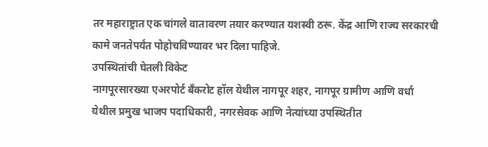तर महाराष्ट्रात एक चांगले वातावरण तयार करण्यात यशस्वी ठरू. केंद्र आणि राज्य सरकारची कामे जनतेपर्यंत पोहोचविण्यावर भर दिला पाहिजे.
उपस्थितांची घेतली विकेट
नागपूरसारख्या एअरपोर्ट बँकरोट हॉल येथील नागपूर शहर, नागपूर ग्रामीण आणि वर्धा येथील प्रमुख भाजप पदाधिकारी, नगरसेवक आणि नेत्यांच्या उपस्थितीत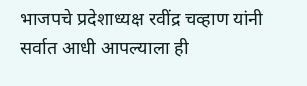भाजपचे प्रदेशाध्यक्ष रवींद्र चव्हाण यांनी सर्वात आधी आपल्याला ही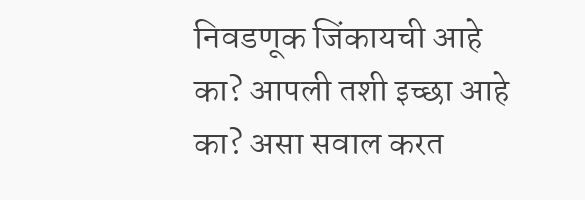निवडणूक जिंकायची आहे का? आपली तशी इच्छा आहे का? असा सवाल करत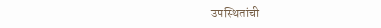उपस्थितांची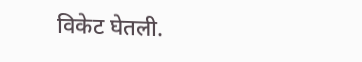विकेट घेतली.